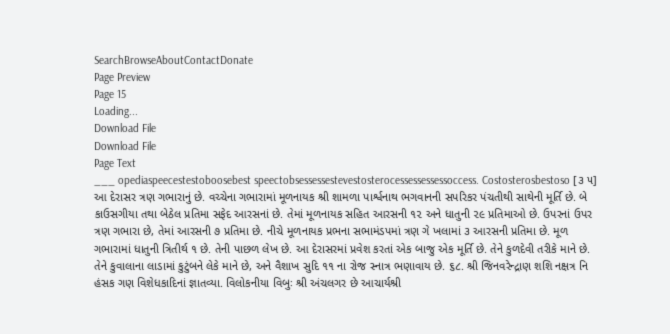SearchBrowseAboutContactDonate
Page Preview
Page 15
Loading...
Download File
Download File
Page Text
___ opediaspeecestestoboosebest speectobsessessestevestosterocessessessessoccess. Costosterosbestoso [૩ ૫] આ દેરાસર ત્રણ ગભારાનું છે. વચ્ચેના ગભારામાં મૂળનાયક શ્રી શામળા પાર્શ્વનાથ ભગવાનની સપરિકર પંચતીથી સાથેની મૂર્તિ છે. બે કાઉસગીયા તથા બેઠેલ પ્રતિમા સફેદ આરસનાં છે. તેમાં મૂળનાયક સહિત આરસની ૧૨ અને ધાતુની ૨૯ પ્રતિમાઓ છે. ઉપરનાં ઉપર ત્રણ ગભારા છે, તેમાં આરસની ૭ પ્રતિમા છે. નીચે મૂળનાયક પ્રભના સભામંડપમાં ત્રણ ગે ખલામાં ૩ આરસની પ્રતિમા છે. મૂળ ગભારામાં ધાતુની ત્રિતીર્થ ૧ છે. તેની પાછળ લેખ છે. આ દેરાસરમાં પ્રવેશ કરતાં એક બાજુ એક મૂર્તિ છે. તેને કુળદેવી તરીકે માને છે. તેને કુવાલાના લાડામાં કુટુંબને લેકે માને છે, અને વૈશાખ સુદિ ૧૧ ના રોજ સ્નાત્ર ભણાવાય છે. ૬૮. શ્રી જિનવરેન્દ્રાણ શશિ નક્ષત્ર નિ હંસક ગણ વિશેધકાદિનાં જ્ઞાતવ્યા. વિલોકનીયા વિબુઃ શ્રી અંચલગર છે આચાર્યશ્રી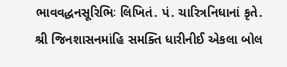ભાવવદ્ધનસૂરિભિઃ લિખિતં. પં. ચારિત્રનિધાનાં કૃતે. શ્રી જિનશાસનમાંહિ સમક્તિ ધારીનીઈ એકલા બોલ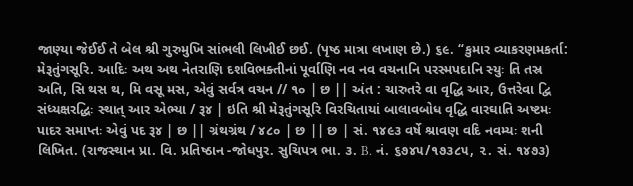જાણ્યા જેઈઈ તે બેલ શ્રી ગુરુમુખિ સાંભલી લિખીઈ છઈ. (પૃષ્ઠ માત્રા લખાણ છે.) ૬૯. “કુમાર વ્યાકરણમકર્તા: મેરૂતુંગસૂરિ. આદિઃ અથ અથ નેતરાણિ દશવિભક્તીનાં પૂર્વાણિ નવ નવ વચનાનિ પરસ્મપદાનિ સ્યુઃ તિ તસ્ર અતિ, સિ થસ થ, મિ વસૂ મસ, એવું સર્વત્ર વચન // ૧૦ | છ || અંત : ચારુતરે વા વૃદ્ધિ આર, ઉત્તરેવા દ્વિ સંધ્યક્ષરદ્ધિઃ સ્થાત્ આર એભ્યા / રૂ૪ | ઇતિ શ્રી મેરૂતુંગસૂરિ વિરચિતાયાં બાલાવબોધ વૃદ્ધિ વારઘાતિ અષ્ટમઃ પાદર સમાપ્તઃ એવું પદ રૂ૪ | છ || ગ્રંથગ્રંથ / ૪૮૦ | છ || છ | સં. ૧૪૯૩ વર્ષે શ્રાવણ વદિ નવમ્યઃ શની લિખિત. (રાજસ્થાન પ્રા. વિ. પ્રતિષ્ઠાન -જોધપુર. સુચિપત્ર ભા. ૩. B. નં. ૬૭૪૫/૧૭૩૮૫, ૨. સં. ૧૪૭૩)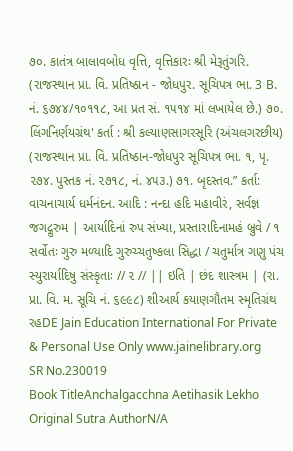૭૦. કાતંત્ર બાલાવબોધ વૃત્તિ, વૃત્તિકારઃ શ્રી મેરૂતુંગરિ. (રાજસ્થાન પ્રા. વિ. પ્રતિષ્ઠાન - જોધપુર. સૂચિપત્ર ભા. 3 B. નં. ૬૭૪૪/૧૦૧૧૮, આ પ્રત સં. ૧૫૧૪ માં લખાયેલ છે.) ૭૦. લિંગનિર્ણયગ્રંથ' કર્તા : શ્રી કલ્યાણસાગરસૂરિ (અંચલગરછીય) (રાજસ્થાન પ્રા. વિ. પ્રતિષ્ઠાન-જોધપુર સૂચિપત્ર ભા. ૧, પૃ. ૨૭૪. પુસ્તક નં. ૨૭૧૮, નં. ૪૫૩.) ૭૧. બૃદસ્તવ.” કર્તા: વાચનાચાર્ય ધર્મનંદન. આદિ : નન્દા હદિ મહાવીરં, સર્વજ્ઞ જગદ્ગુરુમ | આર્યાદિનાં રુપ સંખ્યા, પ્રસ્તારાદિનામહં બ્રુવે / ૧ સર્વોતઃ ગુરુ મળ્યાદિ ગુરુચ્ચતુષ્કલા સિદ્ધા / ચતુર્માત્ર ગણુ પંચ સ્યુરાર્યાદિષુ સંસ્કૃતાઃ // ૨ // || ઇતિ | છંદ શાસ્ત્રમ | (રા. પ્રા. વિ. મ. સૂચિ નં. ૬૯૯૮) શીઆર્ય કયાણગૌતમ સ્મૃતિગ્રંથ રહDE Jain Education International For Private & Personal Use Only www.jainelibrary.org
SR No.230019
Book TitleAnchalgacchna Aetihasik Lekho
Original Sutra AuthorN/A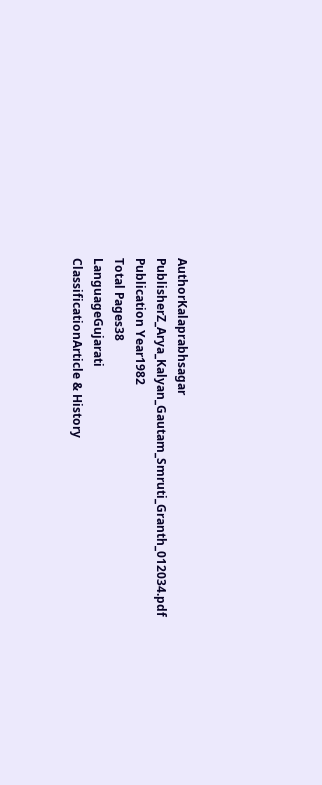AuthorKalaprabhsagar
PublisherZ_Arya_Kalyan_Gautam_Smruti_Granth_012034.pdf
Publication Year1982
Total Pages38
LanguageGujarati
ClassificationArticle & History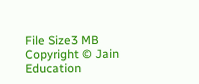File Size3 MB
Copyright © Jain Education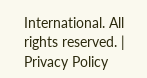International. All rights reserved. | Privacy Policy